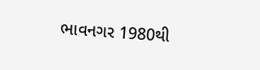ભાવનગર 1980થી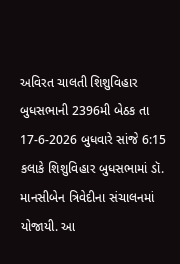અવિરત ચાલતી શિશુવિહાર બુધસભાની 2396મી બેઠક તા 17-6-2026 બુધવારે સાંજે 6:15 કલાકે શિશુવિહાર બુધસભામાં ડૉ. માનસીબેન ત્રિવેદીના સંચાલનમાં યોજાયી. આ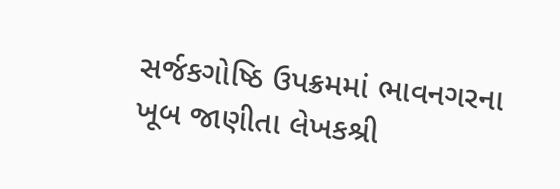સર્જકગોષ્ઠિ ઉપક્રમમાં ભાવનગરના ખૂબ જાણીતા લેખકશ્રી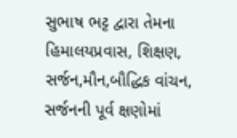સુભાષ ભટ્ટ દ્વારા તેમના હિમાલયપ્રવાસ, શિક્ષણ, સર્જન,મૌન,બૌદ્ધિક વાંચન, સર્જનની પૂર્વ ક્ષણોમાં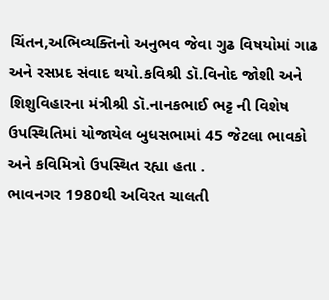ચિંતન,અભિવ્યક્તિનો અનુભવ જેવા ગુઢ વિષયોમાં ગાઢ અને રસપ્રદ સંવાદ થયો.કવિશ્રી ડૉ.વિનોદ જોશી અને શિશુવિહારના મંત્રીશ્રી ડૉ.નાનકભાઈ ભટ્ટ ની વિશેષ ઉપસ્થિતિમાં યોજાયેલ બુધસભામાં 45 જેટલા ભાવકો અને કવિમિત્રો ઉપસ્થિત રહ્યા હતા .
ભાવનગર 1980થી અવિરત ચાલતી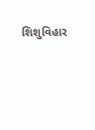શિશુવિહાર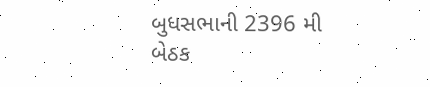બુધસભાની 2396 મી બેઠક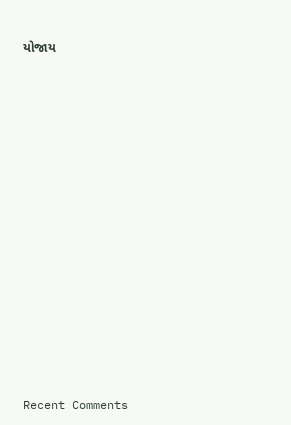યોજાય


















Recent Comments